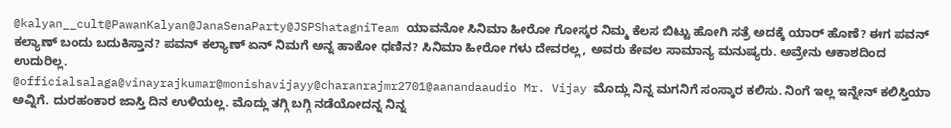@kalyan__cult@PawanKalyan@JanaSenaParty@JSPShatagniTeam ಯಾವನೋ ಸಿನಿಮಾ ಹೀರೋ ಗೋಸ್ಕರ ನಿಮ್ಮ ಕೆಲಸ ಬಿಟ್ಟು ಹೋಗಿ ಸತ್ರೆ ಅದಕ್ಕೆ ಯಾರ್ ಹೊಣೆ? ಈಗ ಪವನ್ ಕಲ್ಯಾಣ್ ಬಂದು ಬದುಕಿಸ್ತಾನ? ಪವನ್ ಕಲ್ಯಾಣ್ ಏನ್ ನಿಮಗೆ ಅನ್ನ ಹಾಕೋ ಧಣಿನ? ಸಿನಿಮಾ ಹೀರೋ ಗಳು ದೇವರಲ್ಲ, ಅವರು ಕೇವಲ ಸಾಮಾನ್ಯ ಮನುಷ್ಯರು. ಅವ್ರೇನು ಆಕಾಶದಿಂದ ಉದುರಿಲ್ಲ.
@officialsalaga@vinayrajkumar@monishavijayy@charanrajmr2701@aanandaaudio Mr. Vijay ಮೊದ್ಲು ನಿನ್ನ ಮಗನಿಗೆ ಸಂಸ್ಕಾರ ಕಲಿಸು. ನಿಂಗೆ ಇಲ್ಲ ಇನ್ನೇನ್ ಕಲಿಸ್ತಿಯಾ ಅವ್ನಿಗೆ. ದುರಹಂಕಾರ ಜಾಸ್ತಿ ದಿನ ಉಳಿಯಲ್ಲ. ಮೊದ್ಲು ತಗ್ಗಿ ಬಗ್ಗಿ ನಡೆಯೋದನ್ನ ನಿನ್ನ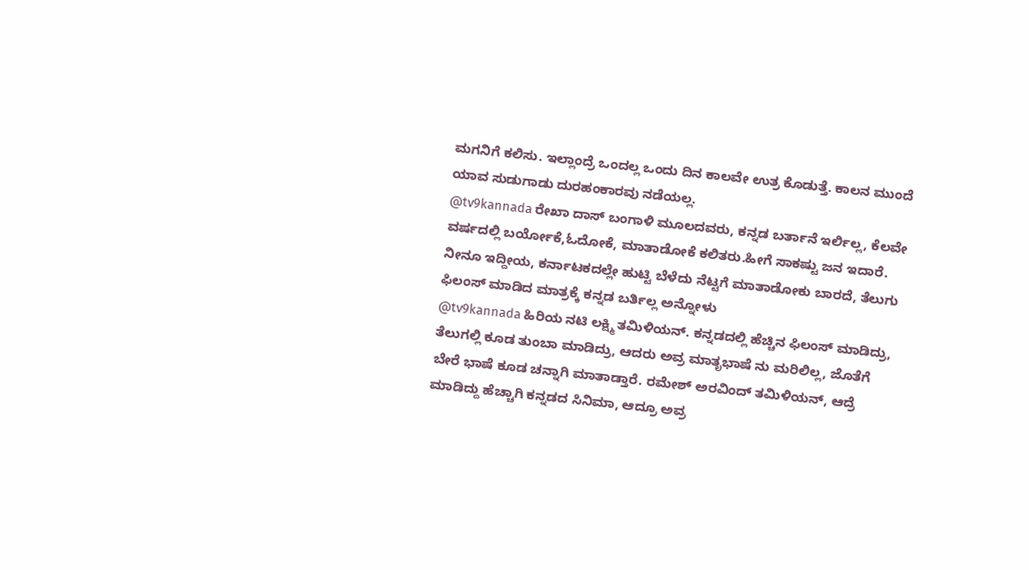ಮಗನಿಗೆ ಕಲಿಸು. ಇಲ್ಲಾಂದ್ರೆ ಒಂದಲ್ಲ ಒಂದು ದಿನ ಕಾಲವೇ ಉತ್ರ ಕೊಡುತ್ತೆ. ಕಾಲನ ಮುಂದೆ ಯಾವ ಸುಡುಗಾಡು ದುರಹಂಕಾರವು ನಡೆಯಲ್ಲ.
@tv9kannada ರೇಖಾ ದಾಸ್ ಬಂಗಾಳಿ ಮೂಲದವರು, ಕನ್ನಡ ಬರ್ತಾನೆ ಇರ್ಲಿಲ್ಲ, ಕೆಲವೇ ವರ್ಷದಲ್ಲಿ ಬರ್ಯೋಕೆ,ಓದೋಕೆ, ಮಾತಾಡೋಕೆ ಕಲಿತರು.ಹೀಗೆ ಸಾಕಷ್ಟು ಜನ ಇದಾರೆ. ನೀನೂ ಇದ್ದೀಯ, ಕರ್ನಾಟಕದಲ್ಲೇ ಹುಟ್ಟಿ ಬೆಳೆದು ನೆಟ್ಟಗೆ ಮಾತಾಡೋಕು ಬಾರದೆ, ತೆಲುಗು ಫಿಲಂಸ್ ಮಾಡಿದ ಮಾತ್ರಕ್ಕೆ ಕನ್ನಡ ಬರ್ತಿಲ್ಲ ಅನ್ನೋಳು
@tv9kannada ಹಿರಿಯ ನಟಿ ಲಕ್ಷ್ಮಿ ತಮಿಳಿಯನ್. ಕನ್ನಡದಲ್ಲಿ ಹೆಚ್ಚಿನ ಫಿಲಂಸ್ ಮಾಡಿದ್ರು, ತೆಲುಗಲ್ಲಿ ಕೂಡ ತುಂಬಾ ಮಾಡಿದ್ರು, ಆದರು ಅವ್ರ ಮಾತೃಭಾಷೆ ನು ಮರಿಲಿಲ್ಲ, ಜೊತೆಗೆ ಬೇರೆ ಭಾಷೆ ಕೂಡ ಚನ್ನಾಗಿ ಮಾತಾಡ್ತಾರೆ. ರಮೇಶ್ ಅರವಿಂದ್ ತಮಿಳಿಯನ್, ಆದ್ರೆ ಮಾಡಿದ್ದು ಹೆಚ್ಚಾಗಿ ಕನ್ನಡದ ಸಿನಿಮಾ, ಆದ್ರೂ ಅವ್ರ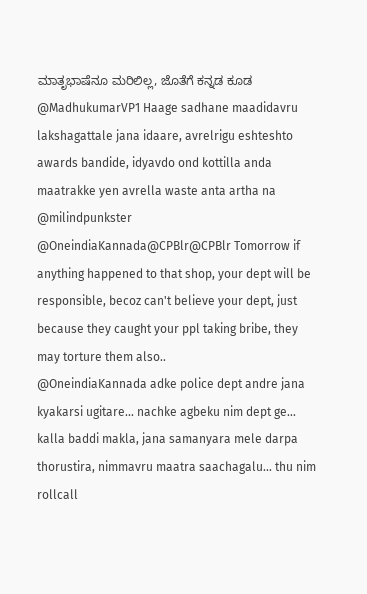ಮಾತೃಭಾಷೆನೂ ಮರಿಲಿಲ್ಲ, ಜೊತೆಗೆ ಕನ್ನಡ ಕೂಡ
@MadhukumarVP1 Haage sadhane maadidavru lakshagattale jana idaare, avrelrigu eshteshto awards bandide, idyavdo ond kottilla anda maatrakke yen avrella waste anta artha na
@milindpunkster @OneindiaKannada@CPBlr@CPBlr Tomorrow if anything happened to that shop, your dept will be responsible, becoz can't believe your dept, just because they caught your ppl taking bribe, they may torture them also..
@OneindiaKannada adke police dept andre jana kyakarsi ugitare... nachke agbeku nim dept ge... kalla baddi makla, jana samanyara mele darpa thorustira, nimmavru maatra saachagalu... thu nim rollcall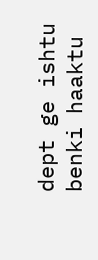dept ge ishtu benki haaktu